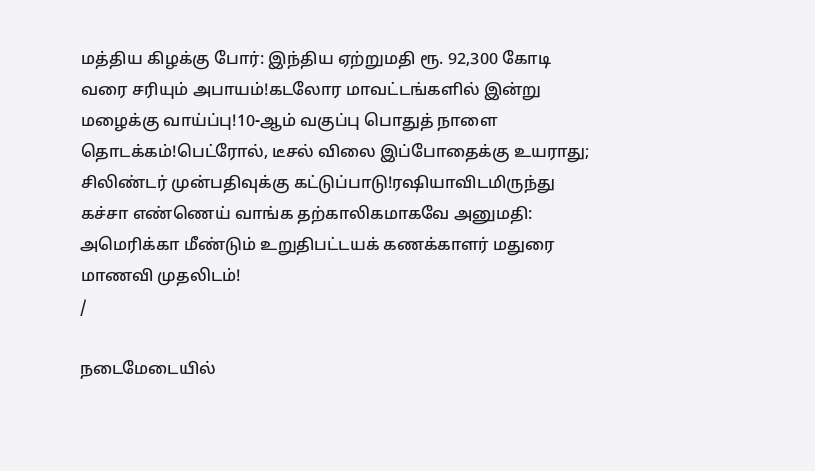மத்திய கிழக்கு போர்: இந்திய ஏற்றுமதி ரூ. 92,300 கோடி வரை சரியும் அபாயம்!கடலோர மாவட்டங்களில் இன்று மழைக்கு வாய்ப்பு!10-ஆம் வகுப்பு பொதுத் நாளை தொடக்கம்!பெட்ரோல், டீசல் விலை இப்போதைக்கு உயராது; சிலிண்டர் முன்பதிவுக்கு கட்டுப்பாடு!ரஷியாவிடமிருந்து கச்சா எண்ணெய் வாங்க தற்காலிகமாகவே அனுமதி: அமெரிக்கா மீண்டும் உறுதிபட்டயக் கணக்காளர் மதுரை மாணவி முதலிடம்!
/

நடைமேடையில்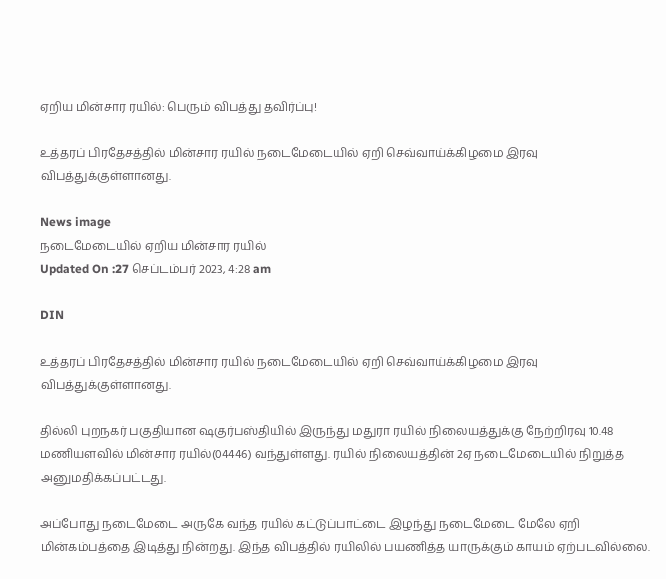ஏறிய மின்சார ரயில்: பெரும் விபத்து தவிர்ப்பு!

உத்தரப் பிரதேசத்தில் மின்சார ரயில் நடைமேடையில் ஏறி செவ்வாய்க்கிழமை இரவு விபத்துக்குள்ளானது.

News image
நடைமேடையில் ஏறிய மின்சார ரயில்
Updated On :27 செப்டம்பர் 2023, 4:28 am

DIN

உத்தரப் பிரதேசத்தில் மின்சார ரயில் நடைமேடையில் ஏறி செவ்வாய்க்கிழமை இரவு விபத்துக்குள்ளானது.

தில்லி புறநகர் பகுதியான ஷகுர்பஸ்தியில் இருந்து மதுரா ரயில் நிலையத்துக்கு நேற்றிரவு 10.48 மணியளவில் மின்சார ரயில்(04446) வந்துள்ளது. ரயில் நிலையத்தின் 2ஏ நடைமேடையில் நிறுத்த அனுமதிக்கப்பட்டது.

அப்போது நடைமேடை அருகே வந்த ரயில் கட்டுப்பாட்டை இழந்து நடைமேடை மேலே ஏறி மின்கம்பத்தை இடித்து நின்றது. இந்த விபத்தில் ரயிலில் பயணித்த யாருக்கும் காயம் ஏற்படவில்லை.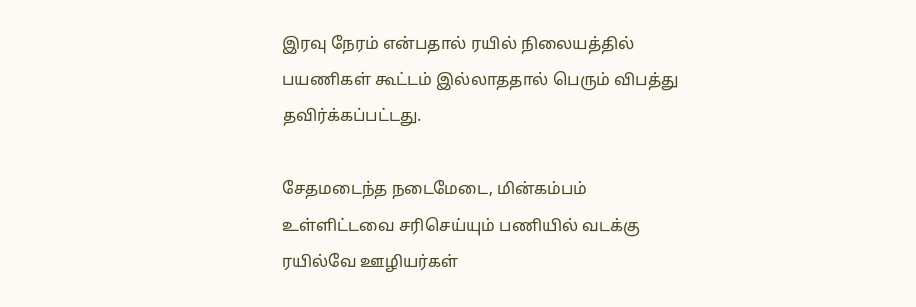இரவு நேரம் என்பதால் ரயில் நிலையத்தில் பயணிகள் கூட்டம் இல்லாததால் பெரும் விபத்து தவிர்க்கப்பட்டது.

சேதமடைந்த நடைமேடை, மின்கம்பம் உள்ளிட்டவை சரிசெய்யும் பணியில் வடக்கு ரயில்வே ஊழியர்கள்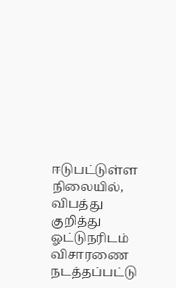ஈடுபட்டுள்ள நிலையில், விபத்து குறித்து ஓட்டுநரிடம் விசாரணை நடத்தப்பட்டு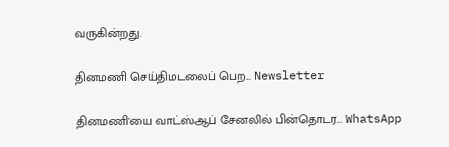வருகின்றது.

தினமணி செய்திமடலைப் பெற... Newsletter

தினமணி'யை வாட்ஸ்ஆப் சேனலில் பின்தொடர... WhatsApp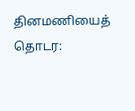தினமணியைத் தொடர: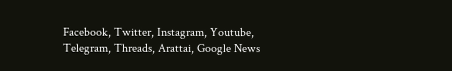Facebook, Twitter, Instagram, Youtube, Telegram, Threads, Arattai, Google News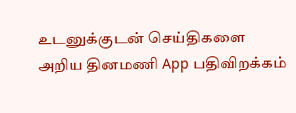உடனுக்குடன் செய்திகளை அறிய தினமணி App பதிவிறக்கம்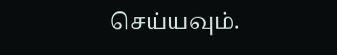செய்யவும்.